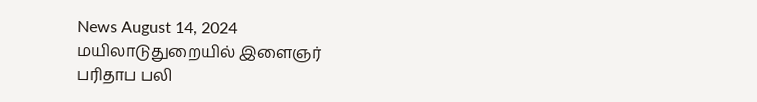News August 14, 2024
மயிலாடுதுறையில் இளைஞர் பரிதாப பலி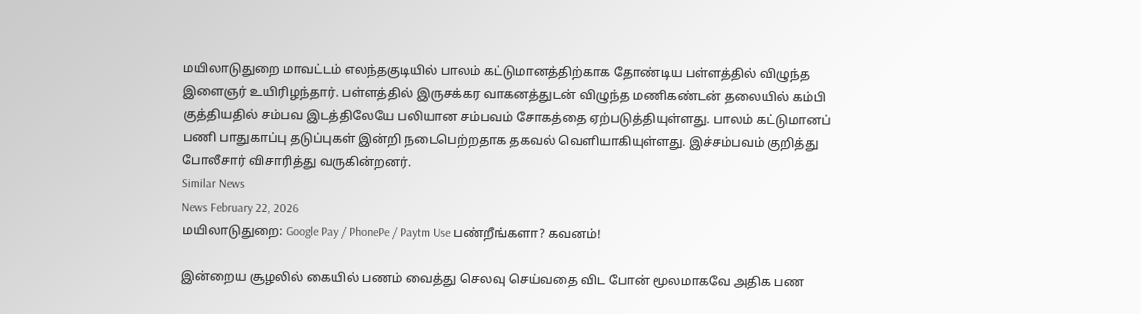மயிலாடுதுறை மாவட்டம் எலந்தகுடியில் பாலம் கட்டுமானத்திற்காக தோண்டிய பள்ளத்தில் விழுந்த இளைஞர் உயிரிழந்தார். பள்ளத்தில் இருசக்கர வாகனத்துடன் விழுந்த மணிகண்டன் தலையில் கம்பி குத்தியதில் சம்பவ இடத்திலேயே பலியான சம்பவம் சோகத்தை ஏற்படுத்தியுள்ளது. பாலம் கட்டுமானப் பணி பாதுகாப்பு தடுப்புகள் இன்றி நடைபெற்றதாக தகவல் வெளியாகியுள்ளது. இச்சம்பவம் குறித்து போலீசார் விசாரித்து வருகின்றனர்.
Similar News
News February 22, 2026
மயிலாடுதுறை: Google Pay / PhonePe / Paytm Use பண்றீங்களா? கவனம்!

இன்றைய சூழலில் கையில் பணம் வைத்து செலவு செய்வதை விட போன் மூலமாகவே அதிக பண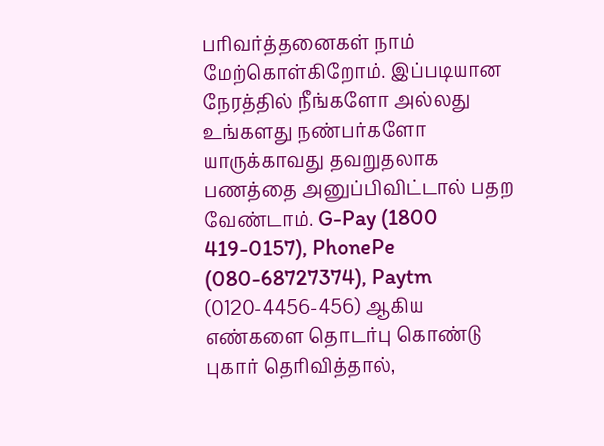பரிவர்த்தனைகள் நாம் மேற்கொள்கிறோம். இப்படியான நேரத்தில் நீங்களோ அல்லது உங்களது நண்பர்களோ யாருக்காவது தவறுதலாக பணத்தை அனுப்பிவிட்டால் பதற வேண்டாம். G-Pay (1800 419-0157), PhonePe (080-68727374), Paytm (0120-4456-456) ஆகிய எண்களை தொடர்பு கொண்டு புகார் தெரிவித்தால்,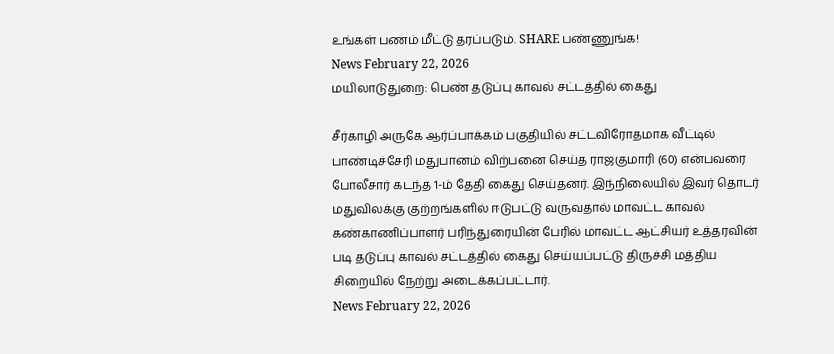உங்கள் பணம் மீட்டு தரப்படும். SHARE பண்ணுங்க!
News February 22, 2026
மயிலாடுதுறை: பெண் தடுப்பு காவல் சட்டத்தில் கைது

சீர்காழி அருகே ஆர்ப்பாக்கம் பகுதியில் சட்டவிரோதமாக வீட்டில் பாண்டிச்சேரி மதுபானம் விற்பனை செய்த ராஜகுமாரி (60) என்பவரை போலீசார் கடந்த 1-ம் தேதி கைது செய்தனர். இந்நிலையில் இவர் தொடர் மதுவிலக்கு குற்றங்களில் ஈடுபட்டு வருவதால் மாவட்ட காவல் கண்காணிப்பாளர் பரிந்துரையின் பேரில் மாவட்ட ஆட்சியர் உத்தரவின் படி தடுப்பு காவல் சட்டத்தில் கைது செய்யப்பட்டு திருச்சி மத்திய சிறையில் நேற்று அடைக்கப்பட்டார்.
News February 22, 2026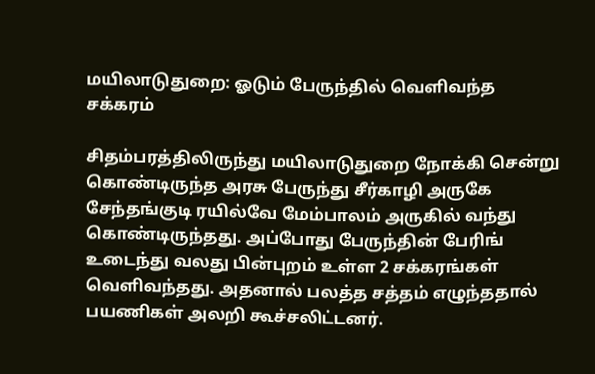மயிலாடுதுறை: ஓடும் பேருந்தில் வெளிவந்த சக்கரம்

சிதம்பரத்திலிருந்து மயிலாடுதுறை நோக்கி சென்று கொண்டிருந்த அரசு பேருந்து சீர்காழி அருகே சேந்தங்குடி ரயில்வே மேம்பாலம் அருகில் வந்து கொண்டிருந்தது. அப்போது பேருந்தின் பேரிங் உடைந்து வலது பின்புறம் உள்ள 2 சக்கரங்கள் வெளிவந்தது. அதனால் பலத்த சத்தம் எழுந்ததால் பயணிகள் அலறி கூச்சலிட்டனர்.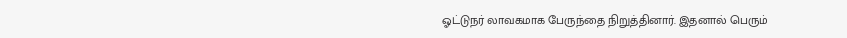ஓட்டுநர் லாவகமாக பேருந்தை நிறுத்தினார். இதனால் பெரும்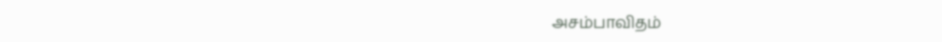அசம்பாவிதம்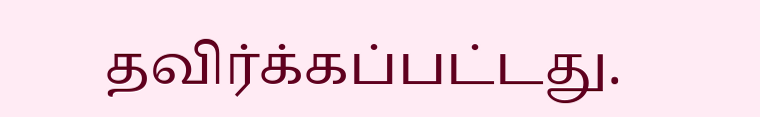தவிர்க்கப்பட்டது.